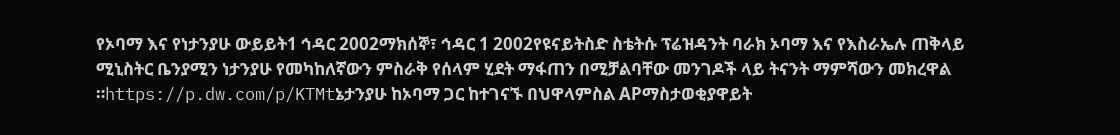የኦባማ እና የነታንያሁ ውይይት1 ኅዳር 2002ማክሰኞ፣ ኅዳር 1 2002የዩናይትስድ ስቴትሱ ፕሬዝዳንት ባራክ ኦባማ እና የእስራኤሉ ጠቅላይ ሚኒስትር ቤንያሚን ነታንያሁ የመካከለኛውን ምስራቅ የሰላም ሂደት ማፋጠን በሚቻልባቸው መንገዶች ላይ ትናንት ማምሻውን መክረዋል ።https://p.dw.com/p/KTMtኔታንያሁ ከኦባማ ጋር ከተገናኙ በህዋላምስል APማስታወቂያዋይት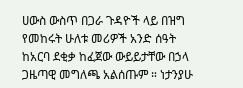ሀውስ ውስጥ በጋራ ጉዳዮች ላይ በዝግ የመከሩት ሁለቱ መሪዎች አንድ ሰዓት ከአርባ ደቂቃ ከፈጀው ውይይታቸው በኃላ ጋዜጣዊ መግለጫ አልሰጡም ። ነታንያሁ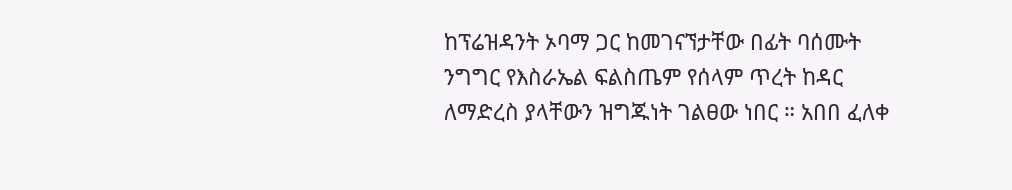ከፕሬዝዳንት ኦባማ ጋር ከመገናኘታቸው በፊት ባሰሙት ንግግር የእስራኤል ፍልስጤም የሰላም ጥረት ከዳር ለማድረስ ያላቸውን ዝግጁነት ገልፀው ነበር ። አበበ ፈለቀ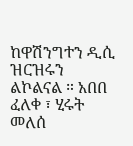ከዋሽንግተን ዲሲ ዝርዝሩን ልኮልናል ። አበበ ፈለቀ ፣ ሂሩት መለሰ